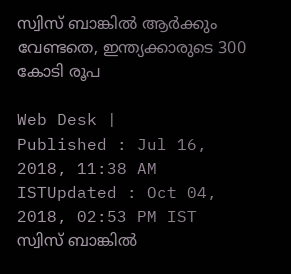സ്വിസ് ബാങ്കില്‍ ആര്‍ക്കും വേണ്ടതെ, ഇന്ത്യക്കാരുടെ 300 കോടി രൂപ

Web Desk |
Published : Jul 16, 2018, 11:38 AM ISTUpdated : Oct 04, 2018, 02:53 PM IST
സ്വിസ് ബാങ്കില്‍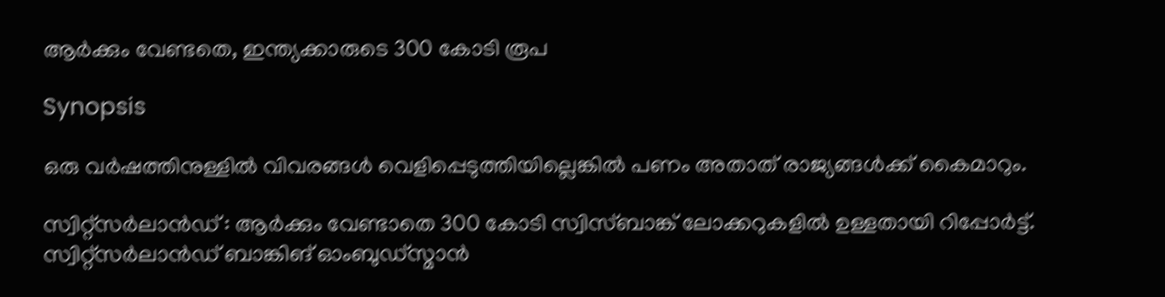ആര്‍ക്കും വേണ്ടതെ, ഇന്ത്യക്കാരുടെ 300 കോടി രൂപ

Synopsis

ഒരു വര്‍ഷത്തിനുള്ളില്‍ വിവരങ്ങള്‍ വെളിപ്പെടുത്തിയില്ലെങ്കില്‍ പണം അതാത് രാജ്യങ്ങള്‍ക്ക് കൈമാറും.

സ്വിറ്റ്‌സര്‍ലാന്‍ഡ് : ആര്‍ക്കും വേണ്ടാതെ 300 കോടി സ്വിസ്ബാങ്ക് ലോക്കറുകളില്‍ ഉള്ളതായി റിപ്പോര്‍ട്ട്. സ്വിറ്റ്‌സര്‍ലാന്‍ഡ് ബാങ്കിങ് ഓംബുഡ്‌സ്മാന്‍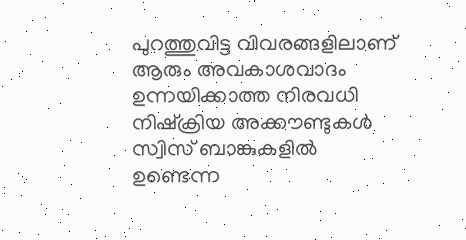പുറത്തുവിട്ട വിവരങ്ങളിലാണ് ആരും അവകാശവാദം ഉന്നയിക്കാത്ത നിരവധി നിഷ്‌ക്രിയ അക്കൗണ്ടുകള്‍ സ്വിസ് ബാങ്കുകളില്‍ ഉണ്ടെന്ന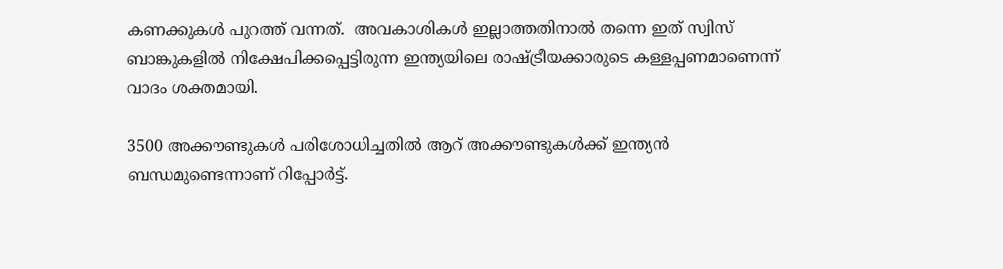കണക്കുകള്‍ പുറത്ത് വന്നത്.  അവകാശികള്‍ ഇല്ലാത്തതിനാല്‍ തന്നെ ഇത് സ്വിസ് ബാങ്കുകളില്‍ നിക്ഷേപിക്കപ്പെട്ടിരുന്ന ഇന്ത്യയിലെ രാഷ്ട്രീയക്കാരുടെ കള്ളപ്പണമാണെന്ന് വാദം ശക്തമായി.

3500 അക്കൗണ്ടുകള്‍ പരിശോധിച്ചതില്‍ ആറ് അക്കൗണ്ടുകള്‍ക്ക് ഇന്ത്യന്‍ ബന്ധമുണ്ടെന്നാണ് റിപ്പോര്‍ട്ട്.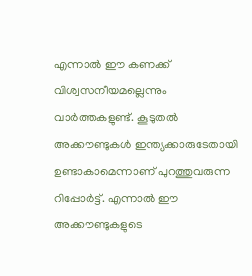എന്നാല്‍ ഈ കണക്ക് വിശ്വസനീയമല്ലെന്നും വാര്‍ത്തകളുണ്ട്. കൂടുതല്‍ അക്കൗണ്ടുകള്‍ ഇന്ത്യക്കാരുടേതായി ഉണ്ടാകാമെന്നാണ് പുറത്തുവരുന്ന റിപ്പോർട്ട്. എന്നാല്‍ ഈ അക്കൗണ്ടുകളുടെ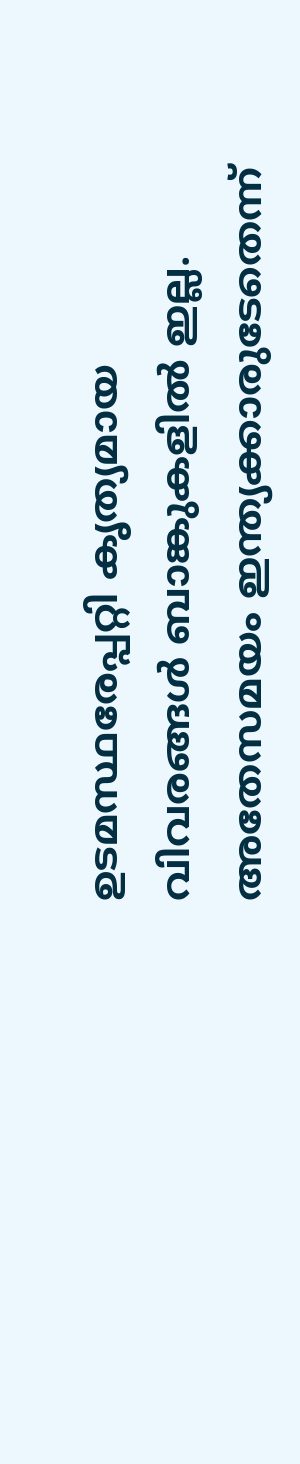ഉടമസ്ഥരേപ്പറ്റി കൃത്യമായ വിവരങ്ങള്‍ ബാങ്കുകളില്‍ ഇല്ല. അതേസമയം ഇന്ത്യക്കാരുടേതെന്ന്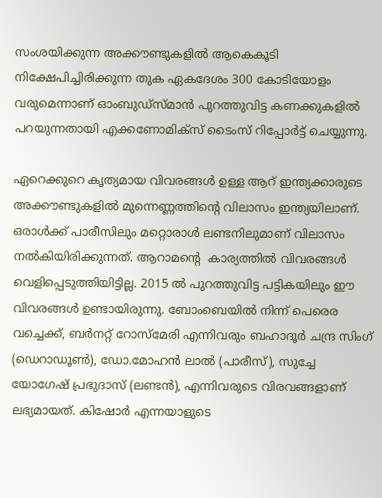സംശയിക്കുന്ന അക്കൗണ്ടുകളില്‍ ആകെകൂടി നിക്ഷേപിച്ചിരിക്കുന്ന തുക ഏകദേശം 300 കോടിയോളം വരുമെന്നാണ് ഓംബുഡ്‌സ്മാന്‍ പുറത്തുവിട്ട കണക്കുകളില്‍ പറയുന്നതായി എക്കണോമിക്സ് ടൈംസ് റിപ്പോര്‍ട്ട് ചെയ്യുന്നു.

ഏറെക്കുറെ കൃത്യമായ വിവരങ്ങള്‍ ഉള്ള ആറ് ഇന്ത്യക്കാരുടെ അക്കൗണ്ടുകളില്‍ മുന്നെണ്ണത്തിന്‍റെ വിലാസം ഇന്ത്യയിലാണ്. ഒരാള്‍ക്ക് പാരീസിലും മറ്റൊരാള്‍ ലണ്ടനിലുമാണ് വിലാസം നല്‍കിയിരിക്കുന്നത്. ആറാമന്‍റെ  കാര്യത്തില്‍ വിവരങ്ങള്‍ വെളിപ്പെടുത്തിയിട്ടില്ല. 2015 ല്‍ പുറത്തുവിട്ട പട്ടികയിലും ഈ വിവരങ്ങൾ ഉണ്ടായിരുന്നു. ബോംബെയില്‍ നിന്ന് പെരെര വച്ചെക്ക്, ബര്‍നറ്റ് റോസ്മേരി എന്നിവരും ബഹാദൂര്‍ ചന്ദ്ര സിംഗ് (ഡെറാഡൂണ്‍), ഡോ.മോഹന്‍ ലാല്‍ (പാരീസ്), സുച്ചേ യോഗേഷ് പ്രഭുദാസ് (ലണ്ടന്‍), എന്നിവരുടെ വിരവങ്ങളാണ് ലഭ്യമായത്. കിഷോര്‍ എന്നയാളുടെ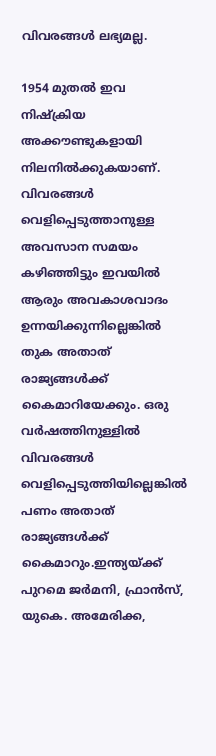വിവരങ്ങള്‍ ലഭ്യമല്ല.

1954 മുതല്‍ ഇവ നിഷ്‌ക്രിയ അക്കൗണ്ടുകളായി നിലനില്‍ക്കുകയാണ്. വിവരങ്ങള്‍ വെളിപ്പെടുത്താനുള്ള അവസാന സമയം കഴിഞ്ഞിട്ടും ഇവയില്‍ ആരും അവകാശവാദം ഉന്നയിക്കുന്നില്ലെങ്കില്‍ തുക അതാത് രാജ്യങ്ങള്‍ക്ക് കൈമാറിയേക്കും. ഒരു വര്‍ഷത്തിനുള്ളില്‍ വിവരങ്ങള്‍ വെളിപ്പെടുത്തിയില്ലെങ്കില്‍ പണം അതാത് രാജ്യങ്ങള്‍ക്ക് കൈമാറും.ഇന്ത്യയ്ക്ക് പുറമെ ജര്‍മനി, ഫ്രാന്‍സ്, യുകെ. അമേരിക്ക,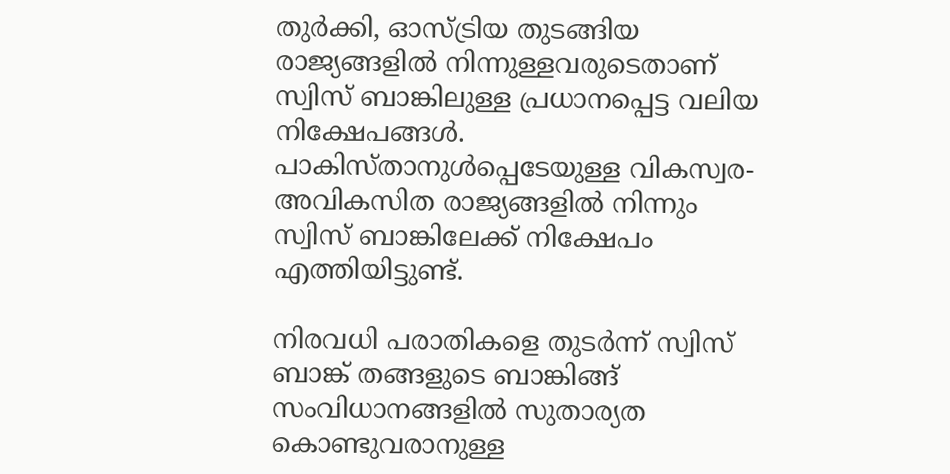തുര്‍ക്കി, ഓസ്ട്രിയ തുടങ്ങിയ രാജ്യങ്ങളില്‍ നിന്നുള്ളവരുടെതാണ് സ്വിസ് ബാങ്കിലുള്ള പ്രധാനപ്പെട്ട വലിയ നിക്ഷേപങ്ങള്‍. പാകിസ്താനുള്‍പ്പെടേയുള്ള വികസ്വര- അവികസിത രാജ്യങ്ങളില്‍ നിന്നും സ്വിസ് ബാങ്കിലേക്ക് നിക്ഷേപം എത്തിയിട്ടുണ്ട്.

നിരവധി പരാതികളെ തുടര്‍ന്ന് സ്വിസ് ബാങ്ക് തങ്ങളുടെ ബാങ്കിങ്ങ് സംവിധാനങ്ങളില്‍ സുതാര്യത കൊണ്ടുവരാനുള്ള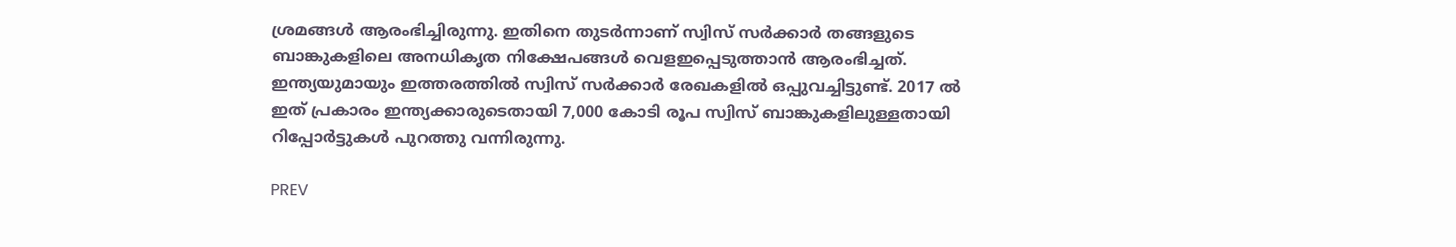ശ്രമങ്ങള്‍ ആരംഭിച്ചിരുന്നു. ഇതിനെ തുടര്‍ന്നാണ് സ്വിസ് സര്‍ക്കാര്‍ തങ്ങളുടെ ബാങ്കുകളിലെ അനധികൃത നിക്ഷേപങ്ങള്‍ വെളഇപ്പെടുത്താന്‍ ആരംഭിച്ചത്.  ഇന്ത്യയുമായും ഇത്തരത്തില്‍ സ്വിസ് സര്‍ക്കാര്‍ രേഖകളില്‍ ഒപ്പുവച്ചിട്ടുണ്ട്. 2017 ല്‍ ഇത് പ്രകാരം ഇന്ത്യക്കാരുടെതായി 7,000 കോടി രൂപ സ്വിസ് ബാങ്കുകളിലുള്ളതായി റിപ്പോര്‍ട്ടുകള്‍ പുറത്തു വന്നിരുന്നു.

PREV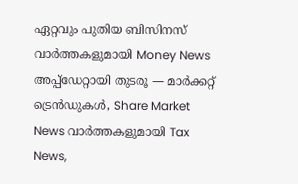ഏറ്റവും പുതിയ ബിസിനസ് വാർത്തകളുമായി Money News അപ്പ്‌ഡേറ്റായി തുടരൂ — മാർക്കറ്റ് ട്രെൻഡുകൾ, Share Market News വാർത്തകളുമായി Tax News,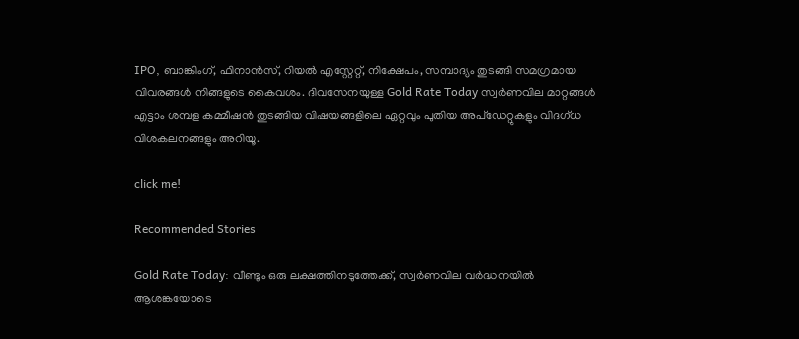IPO, ബാങ്കിംഗ്, ഫിനാൻസ്, റിയൽ എസ്റ്റേറ്റ്, നിക്ഷേപം, സമ്പാദ്യം തുടങ്ങി സമഗ്രമായ വിവരങ്ങൾ നിങ്ങളുടെ കൈവശം. ദിവസേനയുള്ള Gold Rate Today സ്വർണവില മാറ്റങ്ങൾ എട്ടാം ശമ്പള കമ്മീഷൻ തുടങ്ങിയ വിഷയങ്ങളിലെ ഏറ്റവും പുതിയ അപ്‌ഡേറ്റുകളും വിദഗ്ധ വിശകലനങ്ങളും അറിയൂ.

click me!

Recommended Stories

Gold Rate Today: വീണ്ടും ഒരു ലക്ഷത്തിനടുത്തേക്ക്, സ്വർണവില വർദ്ധനയിൽ ആശങ്കയോടെ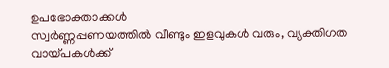ഉപഭോക്താക്കൾ
സ്വര്‍ണ്ണപ്പണയത്തിൽ വീണ്ടും ഇളവുകള്‍ വരും, വ്യക്തിഗത വായ്പകള്‍ക്ക്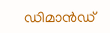ഡിമാന്‍ഡ്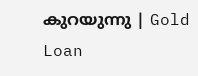കുറയുന്നു | Gold Loan